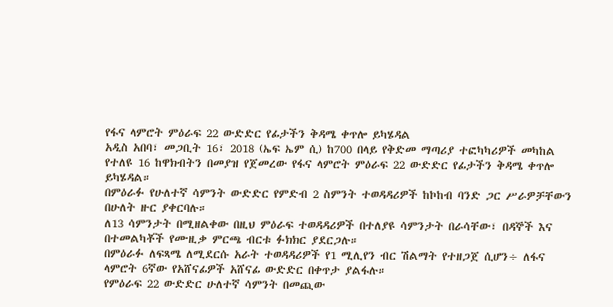የፋና ላምሮት ምዕራፍ 22 ውድድር የፊታችን ቅዳሜ ቀጥሎ ይካሄዳል
አዲስ አበባ፣ መጋቢት 16፣ 2018 (ኤፍ ኤም ሲ) ከ700 በላይ የቅድመ ማጣሪያ ተፎካካሪዎች መካከል የተለዩ 16 ከዋክብትን በመያዝ የጀመረው የፋና ላምሮት ምዕራፍ 22 ውድድር የፊታችን ቅዳሜ ቀጥሎ ይካሄዳል።
በምዕራፉ የሁለተኛ ሳምንት ውድድር የምድብ 2 ስምንት ተወዳዳሪዎች ከኮከብ ባንድ ጋር ሥራዎቻቸውን በሁለት ዙር ያቀርባሉ።
ለ13 ሳምንታት በሚዘልቀው በዚህ ምዕራፍ ተወዳዳሪዎች በተለያዩ ሳምንታት በራሳቸው፣ በዳኞች እና በተመልካቾች የሙዚቃ ምርጫ ብርቱ ፉክክር ያደርጋሉ።
በምዕራፉ ለፍጻሜ ለሚደርሱ አራት ተወዳዳሪዎች የ1 ሚሊየን ብር ሽልማት የተዘጋጀ ሲሆን÷ ለፋና ላምሮት 6ኛው የአሸናፊዎች አሸናፊ ውድድር በቀጥታ ያልፋሉ።
የምዕራፍ 22 ውድድር ሁለተኛ ሳምንት በመጪው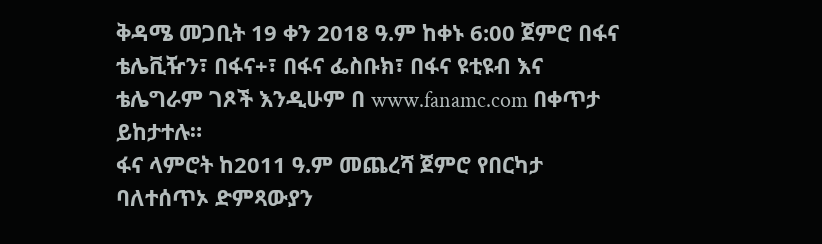ቅዳሜ መጋቢት 19 ቀን 2018 ዓ.ም ከቀኑ 6:00 ጀምሮ በፋና ቴሌቪዥን፣ በፋና+፣ በፋና ፌስቡክ፣ በፋና ዩቲዩብ እና ቴሌግራም ገጾች እንዲሁም በ www.fanamc.com በቀጥታ ይከታተሉ።
ፋና ላምሮት ከ2011 ዓ.ም መጨረሻ ጀምሮ የበርካታ ባለተሰጥኦ ድምጻውያን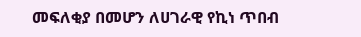መፍለቂያ በመሆን ለሀገራዊ የኪነ ጥበብ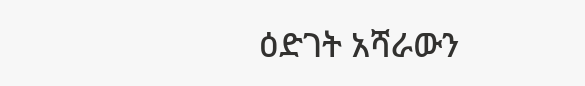ዕድገት አሻራውን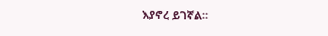እያኖረ ይገኛል።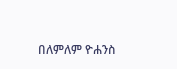በለምለም ዮሐንስ